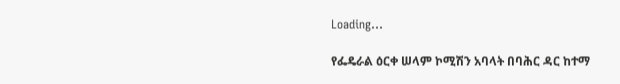Loading...

የፌዴራል ዕርቀ ሠላም ኮሚሽን አባላት በባሕር ዳር ከተማ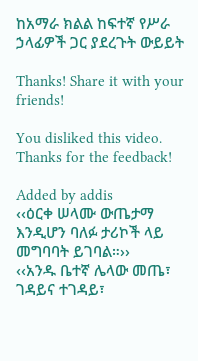ከአማራ ክልል ከፍተኛ የሥራ ኃላፊዎች ጋር ያደረጉት ውይይት

Thanks! Share it with your friends!

You disliked this video. Thanks for the feedback!

Added by addis
‹‹ዕርቀ ሠላሙ ውጤታማ እንዲሆን ባለፉ ታሪኮች ላይ መግባባት ይገባል።››
‹‹አንዱ ቤተኛ ሌላው መጤ፣ ገዳይና ተገዳይ፣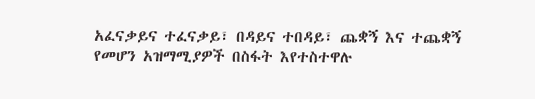አፈናቃይና ተፈናቃይ፣ በዳይና ተበዳይ፣ ጨቋኝ እና ተጨቋኝ የመሆን አዝማሚያዎች በስፋት እየተስተዋሉ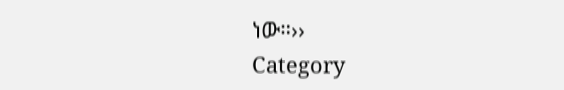ነው።››
Category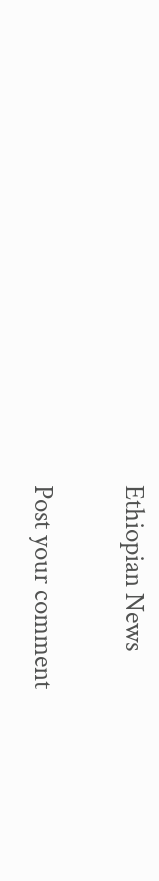Ethiopian News

Post your comment